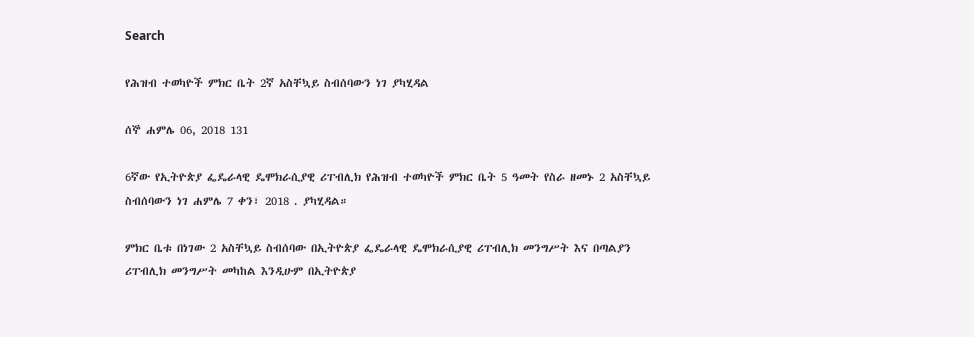Search

የሕዝብ ተወካዮች ምክር ቤት 2ኛ አስቸኳይ ስብሰባውን ነገ ያካሂዳል

ሰኞ ሐምሌ 06, 2018 131

6ኛው የኢትዮጵያ ፌዴራላዊ ዴሞክራሲያዊ ሪፐብሊክ የሕዝብ ተወካዮች ምክር ቤት 5 ዓመት የስራ ዘመኑ 2 አስቸኳይ ስብሰባውን ነገ ሐምሌ 7 ቀን፣ 2018 . ያካሂዳል።

ምክር ቤቱ በነገው 2 አስቸኳይ ስብሰባው በኢትዮጵያ ፌዴራላዊ ዴሞክራሲያዊ ሪፐብሊክ መንግሥት እና በጣልያን ሪፐብሊክ መንግሥት መካከል እንዲሁም በኢትዮጵያ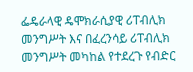ፌዴራላዊ ዴሞክራሲያዊ ሪፐብሊክ መንግሥት እና በፈረንሳይ ሪፐብሊክ መንግሥት መካከል የተደረጉ የብድር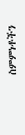ስምምነቶችን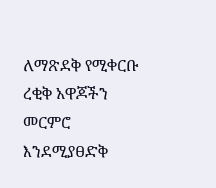ለማጽደቅ የሚቀርቡ ረቂቅ አዋጆችን መርምሮ እንደሚያፀድቅ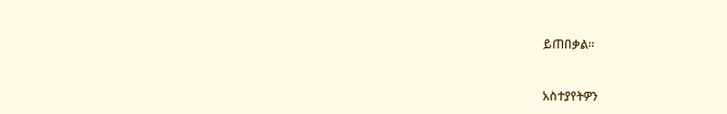ይጠበቃል።



አስተያየትዎን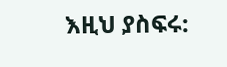እዚህ ያስፍሩ: